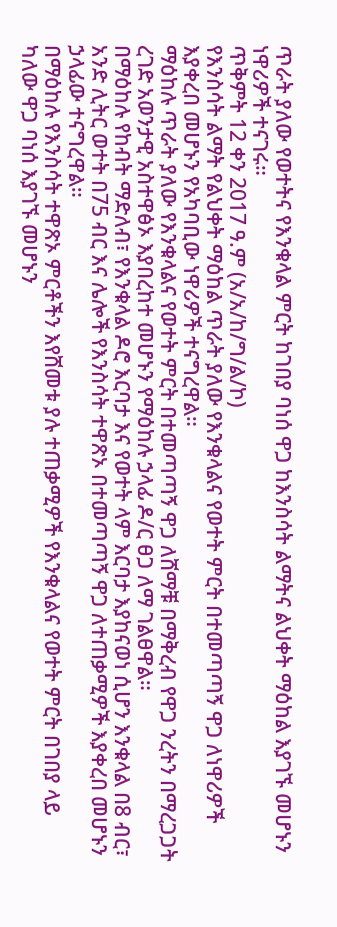ጥራት ያለው የወተትና የእንቁላል ምርት ከገበያ ባነሰ ዋጋ ከእንስሳት ልማትና ልህቀት ማዕከል እያገኙ መሆኑን ነዋሪዎች ተናገሩ።
ጥቅምት 12 ቀን 2017 ዓ.ም (አ/አ/ከ/ግ/ል/ኮ)
የእንስሳት ልማት የልህቀት ማዕከል ጥራት ያለው የእንቁላልና የወተት ምርት በተመጣጣኝ ዋጋ ለነዋሪዎች እያቀረበ መሆኑን የአካባቢው ነዋሪዎች ተናግረዋል።
ማዕከሉ ጥራት ያለው የእንቁላልና የወተት ምርት በተመጣጣኝ ዋጋ ለሸማቹ በማቅረብ የዋጋ ንረትን በማረጋጋት ረገድ አወንታዊ አስተዋፅኦ እያበረከተ መሆኑን የማዕከሉ ኃላፊ ዶ/ር ፀጋ ለማ ገልፀዋል።
በማዕከሉ የከብት ማድለብ፣ የእንቁላል ዶሮ እርባታ እና የወተት ላም እርባታ እያከናወነ ሲሆን እንቁላል በ8 ብር፣ አንድ ሊትር ወተት በ75 ብር እና ሌሎች የእንስሳት ተዋጽኦ በተመጣጣኝ ዋጋ ለተጠቃሚዎች እያቀረበ መሆኑን ኃላፊው ተናግረዋል።
በማዕከሉ የእንስሳት ተዋጽኦ ምርቶችን እየሸመቱ ያሉ ተጠቃሚዎች የእንቁላልና የወተት ምርት በገበያ ላይ ካለው ዋጋ ባነሰ እያገኙ መሆኑን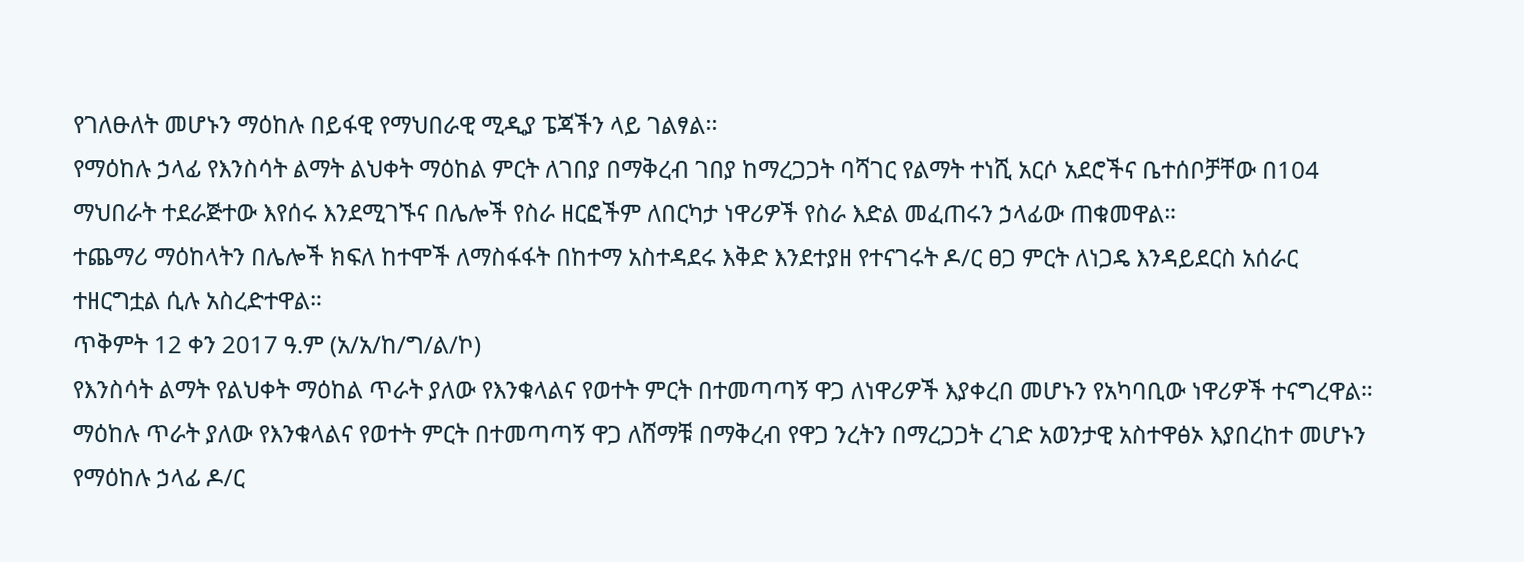የገለፁለት መሆኑን ማዕከሉ በይፋዊ የማህበራዊ ሚዲያ ፔጃችን ላይ ገልፃል፡፡
የማዕከሉ ኃላፊ የእንስሳት ልማት ልህቀት ማዕከል ምርት ለገበያ በማቅረብ ገበያ ከማረጋጋት ባሻገር የልማት ተነሺ አርሶ አደሮችና ቤተሰቦቻቸው በ104 ማህበራት ተደራጅተው እየሰሩ እንደሚገኙና በሌሎች የስራ ዘርፎችም ለበርካታ ነዋሪዎች የስራ እድል መፈጠሩን ኃላፊው ጠቁመዋል።
ተጨማሪ ማዕከላትን በሌሎች ክፍለ ከተሞች ለማስፋፋት በከተማ አስተዳደሩ እቅድ እንደተያዘ የተናገሩት ዶ/ር ፀጋ ምርት ለነጋዴ እንዳይደርስ አሰራር ተዘርግቷል ሲሉ አስረድተዋል።
ጥቅምት 12 ቀን 2017 ዓ.ም (አ/አ/ከ/ግ/ል/ኮ)
የእንስሳት ልማት የልህቀት ማዕከል ጥራት ያለው የእንቁላልና የወተት ምርት በተመጣጣኝ ዋጋ ለነዋሪዎች እያቀረበ መሆኑን የአካባቢው ነዋሪዎች ተናግረዋል።
ማዕከሉ ጥራት ያለው የእንቁላልና የወተት ምርት በተመጣጣኝ ዋጋ ለሸማቹ በማቅረብ የዋጋ ንረትን በማረጋጋት ረገድ አወንታዊ አስተዋፅኦ እያበረከተ መሆኑን የማዕከሉ ኃላፊ ዶ/ር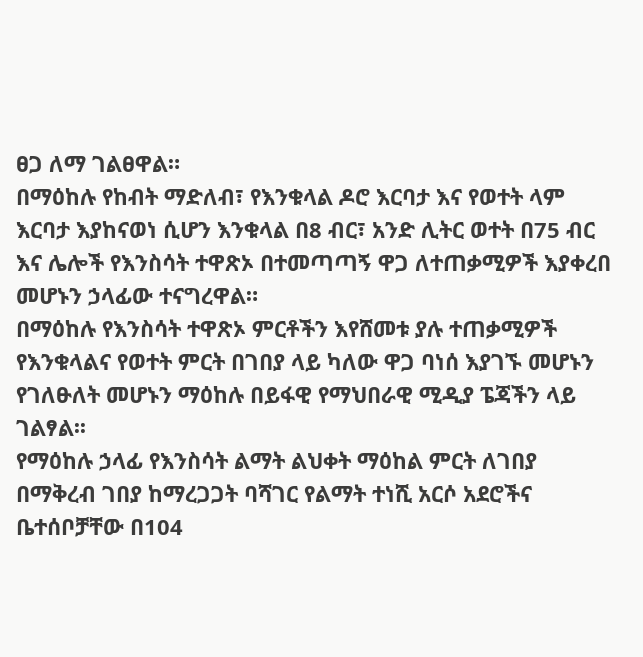ፀጋ ለማ ገልፀዋል።
በማዕከሉ የከብት ማድለብ፣ የእንቁላል ዶሮ እርባታ እና የወተት ላም እርባታ እያከናወነ ሲሆን እንቁላል በ8 ብር፣ አንድ ሊትር ወተት በ75 ብር እና ሌሎች የእንስሳት ተዋጽኦ በተመጣጣኝ ዋጋ ለተጠቃሚዎች እያቀረበ መሆኑን ኃላፊው ተናግረዋል።
በማዕከሉ የእንስሳት ተዋጽኦ ምርቶችን እየሸመቱ ያሉ ተጠቃሚዎች የእንቁላልና የወተት ምርት በገበያ ላይ ካለው ዋጋ ባነሰ እያገኙ መሆኑን የገለፁለት መሆኑን ማዕከሉ በይፋዊ የማህበራዊ ሚዲያ ፔጃችን ላይ ገልፃል፡፡
የማዕከሉ ኃላፊ የእንስሳት ልማት ልህቀት ማዕከል ምርት ለገበያ በማቅረብ ገበያ ከማረጋጋት ባሻገር የልማት ተነሺ አርሶ አደሮችና ቤተሰቦቻቸው በ104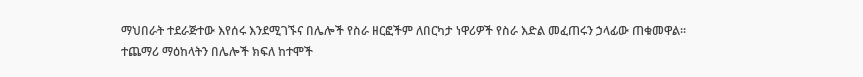ማህበራት ተደራጅተው እየሰሩ እንደሚገኙና በሌሎች የስራ ዘርፎችም ለበርካታ ነዋሪዎች የስራ እድል መፈጠሩን ኃላፊው ጠቁመዋል።
ተጨማሪ ማዕከላትን በሌሎች ክፍለ ከተሞች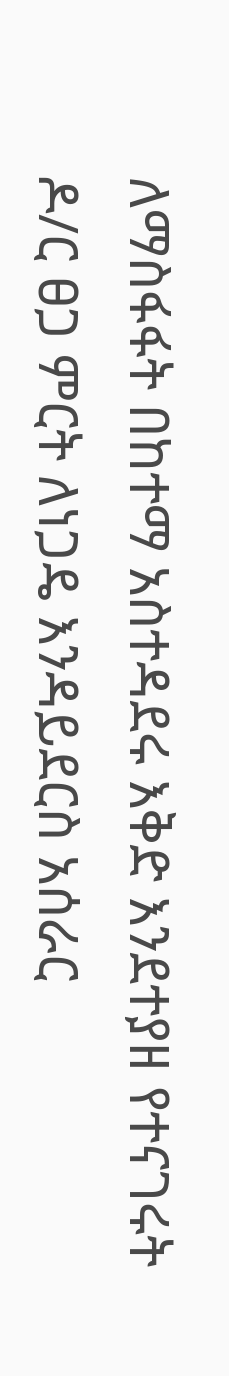ለማስፋፋት በከተማ አስተዳደሩ እቅድ እንደተያዘ የተናገሩት ዶ/ር ፀጋ ምርት ለነጋዴ እንዳይደርስ አሰራር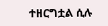ተዘርግቷል ሲሉ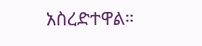አስረድተዋል።